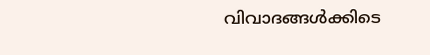വിവാദങ്ങൾക്കിടെ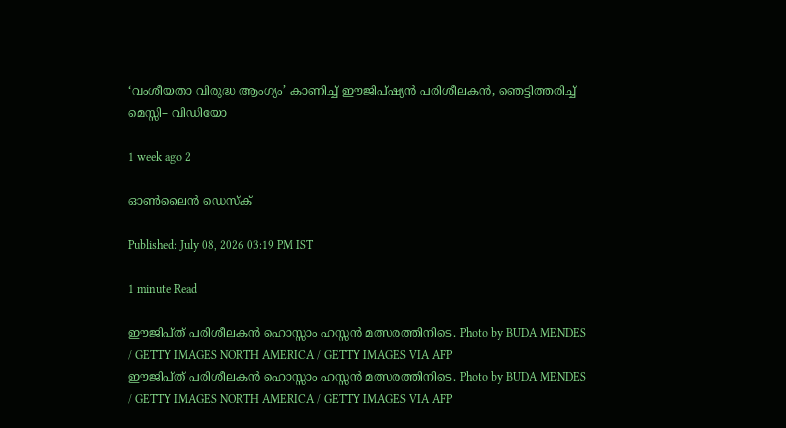‘വംശീയതാ വിരുദ്ധ ആംഗ്യം’ കാണിച്ച് ഈജിപ്ഷ്യൻ പരിശീലകൻ, ഞെട്ടിത്തരിച്ച് മെസ്സി– വിഡിയോ

1 week ago 2

ഓൺലൈൻ ഡെസ്ക്

Published: July 08, 2026 03:19 PM IST

1 minute Read

ഈജിപ്ത് പരിശീലകൻ ഹൊസ്സാം ഹസ്സൻ മത്സരത്തിനിടെ. Photo by BUDA MENDES / GETTY IMAGES NORTH AMERICA / GETTY IMAGES VIA AFP
ഈജിപ്ത് പരിശീലകൻ ഹൊസ്സാം ഹസ്സൻ മത്സരത്തിനിടെ. Photo by BUDA MENDES / GETTY IMAGES NORTH AMERICA / GETTY IMAGES VIA AFP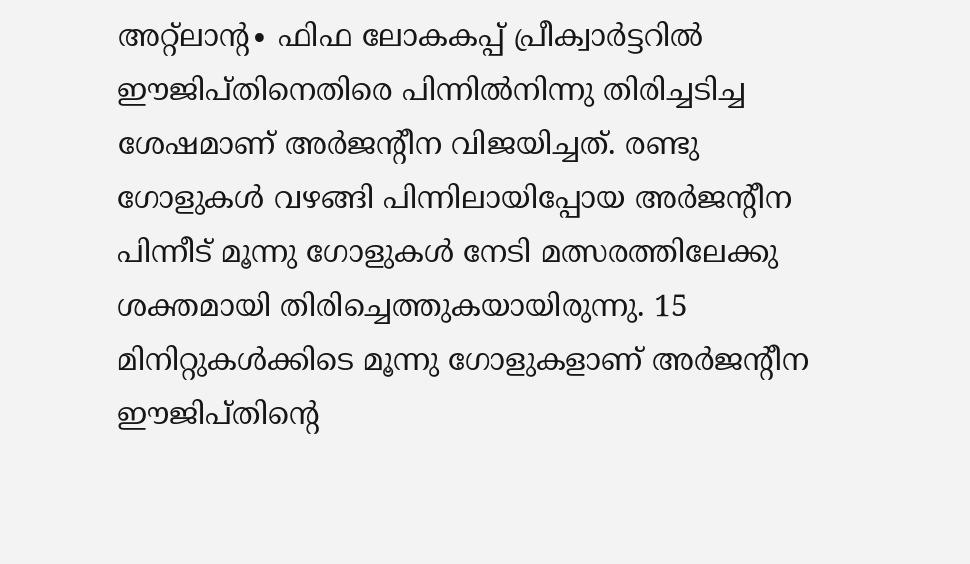അറ്റ്ലാന്റ∙ ഫിഫ ലോകകപ്പ് പ്രീക്വാർട്ടറിൽ ഈജിപ്തിനെതിരെ പിന്നിൽനിന്നു തിരിച്ചടിച്ച ശേഷമാണ് അർജന്റീന വിജയിച്ചത്. രണ്ടു ഗോളുകൾ വഴങ്ങി പിന്നിലായിപ്പോയ അർജന്റീന പിന്നീട് മൂന്നു ഗോളുകള്‍ നേടി മത്സരത്തിലേക്കു ശക്തമായി തിരിച്ചെത്തുകയായിരുന്നു. 15 മിനിറ്റുകൾക്കിടെ മൂന്നു ഗോളുകളാണ് അർജന്റീന ഈജിപ്തിന്റെ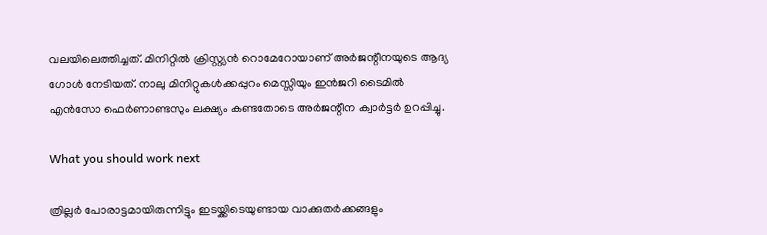വലയിലെത്തിച്ചത്. മിനിറ്റിൽ ക്രിസ്റ്റ്യൻ റൊമേറോയാണ് അർജന്റീനയുടെ ആദ്യ ഗോൾ നേടിയത്. നാലു മിനിറ്റുകൾക്കപ്പുറം മെസ്സിയും ഇൻജറി ടൈമിൽ എൻസോ ഫെർണാണ്ടസും ലക്ഷ്യം കണ്ടതോടെ അർജന്റീന ക്വാര്‍ട്ടർ‍ ഉറപ്പിച്ചു.

What you should work next

ത്രില്ലർ പോരാട്ടമായിരുന്നിട്ടും ഇടയ്ക്കിടെയുണ്ടായ വാക്കുതർക്കങ്ങളും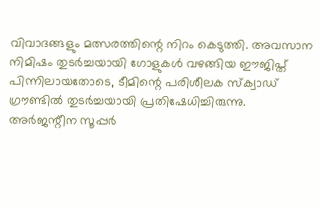വിവാദങ്ങളും മത്സരത്തിന്റെ നിറം കെടുത്തി. അവസാന നിമിഷം തുടർച്ചയായി ഗോളുകൾ വഴങ്ങിയ ഈജിപ്ത് പിന്നിലായതോടെ, ടീമിന്റെ പരിശീലക സ്ക്വാഡ് ഗ്രൗണ്ടിൽ തുടർച്ചയായി പ്രതിഷേധിച്ചിരുന്നു. അർജന്റീന സൂപ്പർ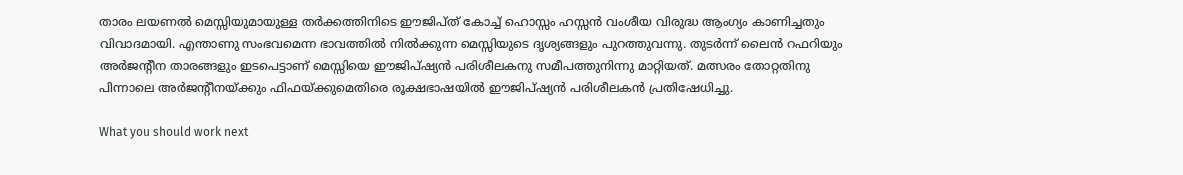താരം ലയണൽ മെസ്സിയുമായുള്ള തർക്കത്തിനിടെ ഈജിപ്ത് കോച്ച് ഹൊസ്സം ഹസ്സൻ വംശീയ വിരുദ്ധ ആംഗ്യം കാണിച്ചതും വിവാദമായി. എന്താണു സംഭവമെന്ന ഭാവത്തിൽ നിൽക്കുന്ന മെസ്സിയുടെ ദൃശ്യങ്ങളും പുറത്തുവന്നു. തുടർന്ന് ലൈൻ റഫറിയും അർജന്റീന താരങ്ങളും ഇടപെട്ടാണ് മെസ്സിയെ ഈജിപ്ഷ്യൻ പരിശീലകനു സമീപത്തുനിന്നു മാറ്റിയത്. മത്സരം തോറ്റതിനു പിന്നാലെ അർജന്റീനയ്ക്കും ഫിഫയ്ക്കുമെതിരെ രൂക്ഷഭാഷയില്‍ ഈജിപ്ഷ്യൻ പരിശീലകൻ പ്രതിഷേധിച്ചു.

What you should work next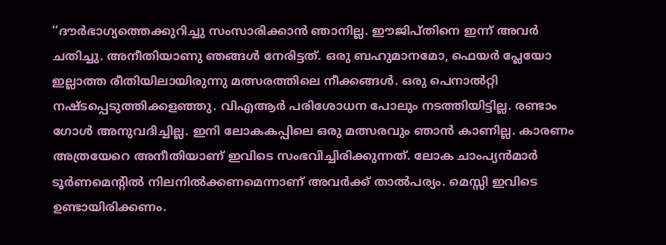‘‘ദൗർഭാഗ്യത്തെക്കുറിച്ചു സംസാരിക്കാൻ ഞാനില്ല. ഈജിപ്തിനെ ഇന്ന് അവർ ചതിച്ചു. അനീതിയാണു ഞങ്ങൾ നേരിട്ടത്. ഒരു ബഹുമാനമോ, ഫെയർ പ്ലേയോ ഇല്ലാത്ത രീതിയിലായിരുന്നു മത്സരത്തിലെ നീക്കങ്ങൾ. ഒരു പെനാൽറ്റി നഷ്ടപ്പെടുത്തിക്കളഞ്ഞു. വിഎആർ പരിശോധന പോലും നടത്തിയിട്ടില്ല. രണ്ടാം ഗോൾ അനുവദിച്ചില്ല. ഇനി ലോകകപ്പിലെ ഒരു മത്സരവും ഞാന്‍ കാണില്ല. കാരണം അത്രയേറെ അനീതിയാണ് ഇവിടെ സംഭവിച്ചിരിക്കുന്നത്. ലോക ചാംപ്യൻമാർ ടൂർണമെന്റിൽ നിലനിൽക്കണമെന്നാണ് അവർക്ക് താൽപര്യം. മെസ്സി ഇവിടെ ഉണ്ടായിരിക്കണം.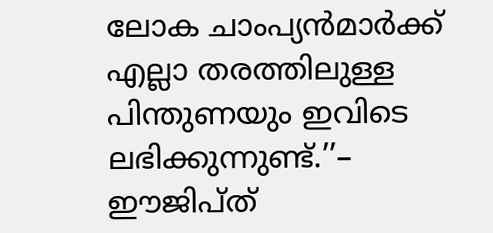ലോക ചാംപ്യൻമാർക്ക് എല്ലാ തരത്തിലുള്ള പിന്തുണയും ഇവിടെ ലഭിക്കുന്നുണ്ട്.’’– ഈജിപ്ത്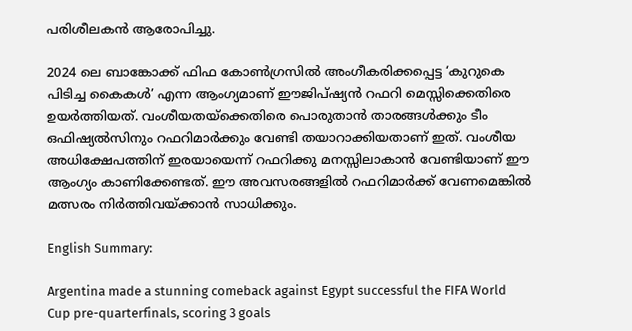പരിശീലകൻ ആരോപിച്ചു.

2024 ലെ ബാങ്കോക്ക് ഫിഫ കോൺഗ്രസിൽ അംഗീകരിക്കപ്പെട്ട ‘കുറുകെ പിടിച്ച കൈകൾ’ എന്ന ആംഗ്യമാണ് ഈജിപ്ഷ്യൻ റഫറി മെസ്സിക്കെതിരെ ഉയർത്തിയത്. വംശീയതയ്ക്കെതിരെ പൊരുതാൻ താരങ്ങൾക്കും ടീം ഒഫിഷ്യൽസിനും റഫറിമാർക്കും വേണ്ടി തയാറാക്കിയതാണ് ഇത്. വംശീയ അധിക്ഷേപത്തിന് ഇരയായെന്ന് റഫറിക്കു മനസ്സിലാകാൻ വേണ്ടിയാണ് ഈ ആംഗ്യം കാണിക്കേണ്ടത്. ഈ അവസരങ്ങളിൽ റഫറിമാർക്ക് വേണമെങ്കിൽ മത്സരം നിർത്തിവയ്ക്കാൻ സാധിക്കും.

English Summary:

Argentina made a stunning comeback against Egypt successful the FIFA World Cup pre-quarterfinals, scoring 3 goals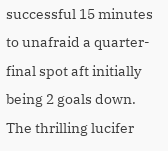successful 15 minutes to unafraid a quarter-final spot aft initially being 2 goals down. The thrilling lucifer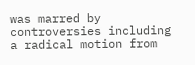was marred by controversies including a radical motion from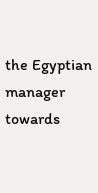the Egyptian manager towards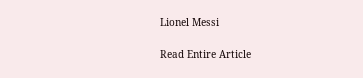Lionel Messi

Read Entire Article